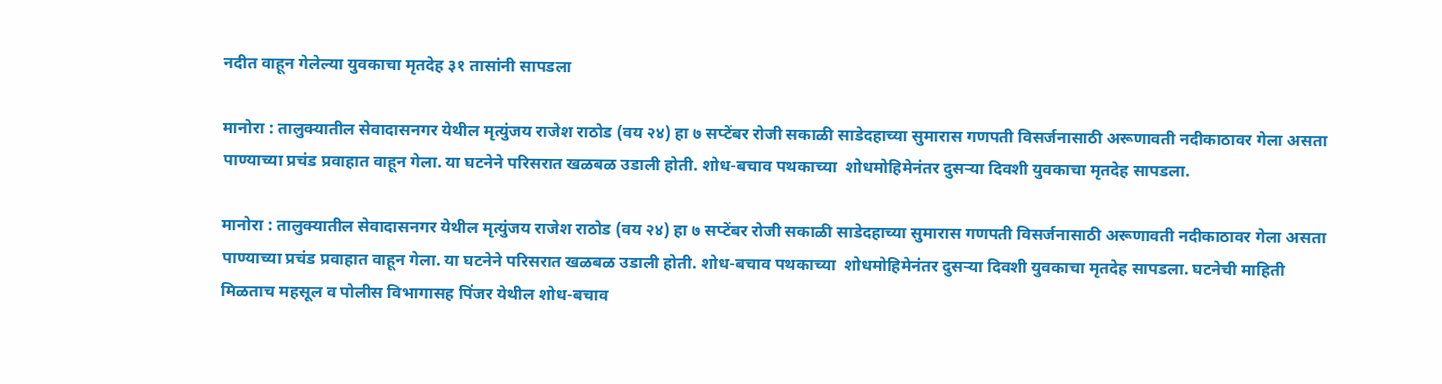नदीत वाहून गेलेल्या युवकाचा मृतदेह ३१ तासांनी सापडला

मानोरा : तालुक्यातील सेवादासनगर येथील मृत्युंजय राजेश राठोड (वय २४) हा ७ सप्टेंबर रोजी सकाळी साडेदहाच्या सुमारास गणपती विसर्जनासाठी अरूणावती नदीकाठावर गेला असता पाण्याच्या प्रचंड प्रवाहात वाहून गेला. या घटनेने परिसरात खळबळ उडाली होती. शोध-बचाव पथकाच्या  शोधमोहिमेनंतर दुसऱ्या दिवशी युवकाचा मृतदेह सापडला.

मानोरा : तालुक्यातील सेवादासनगर येथील मृत्युंजय राजेश राठोड (वय २४) हा ७ सप्टेंबर रोजी सकाळी साडेदहाच्या सुमारास गणपती विसर्जनासाठी अरूणावती नदीकाठावर गेला असता पाण्याच्या प्रचंड प्रवाहात वाहून गेला. या घटनेने परिसरात खळबळ उडाली होती. शोध-बचाव पथकाच्या  शोधमोहिमेनंतर दुसऱ्या दिवशी युवकाचा मृतदेह सापडला. घटनेची माहिती मिळताच महसूल व पोलीस विभागासह पिंजर येथील शोध-बचाव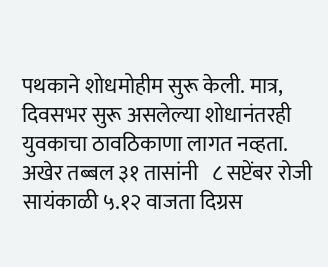पथकाने शोधमोहीम सुरू केली. मात्र, दिवसभर सुरू असलेल्या शोधानंतरही युवकाचा ठावठिकाणा लागत नव्हता. अखेर तब्बल ३१ तासांनी   ८ सप्टेंबर रोजी सायंकाळी ५.१२ वाजता दिग्रस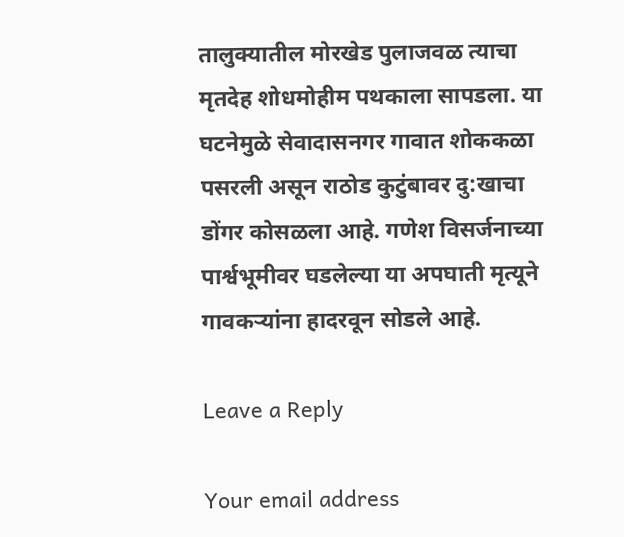तालुक्यातील मोरखेड पुलाजवळ त्याचा मृतदेह शोधमोहीम पथकाला सापडला. या घटनेमुळे सेवादासनगर गावात शोककळा पसरली असून राठोड कुटुंबावर दु:खाचा डोंगर कोसळला आहे. गणेश विसर्जनाच्या पार्श्वभूमीवर घडलेल्या या अपघाती मृत्यूने गावकऱ्यांना हादरवून सोडले आहे.

Leave a Reply

Your email address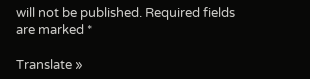will not be published. Required fields are marked *

Translate »